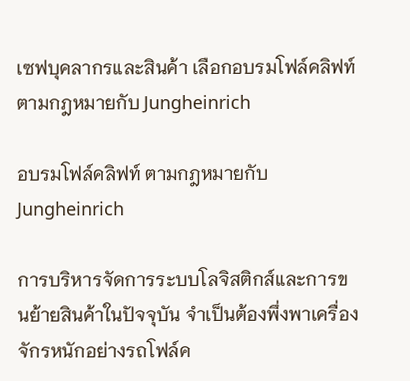เซฟบุคลากรและสินค้า เลือกอบรมโฟล์คลิฟท์ ตามกฎหมายกับ Jungheinrich

อบรมโฟล์คลิฟท์ ตามกฎหมายกับ Jungheinrich

การบริหารจัดการระบบโลจิสติกส์และการขนย้ายสินค้าในปัจจุบัน จำเป็นต้องพึ่งพาเครื่องจักรหนักอย่างรถโฟล์ค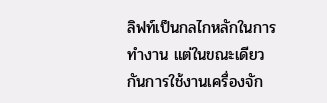ลิฟท์เป็นกลไกหลักในการทำงาน แต่ในขณะเดียวกันการใช้งานเครื่องจัก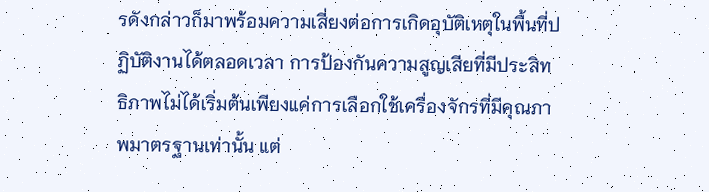รดังกล่าวก็มาพร้อมความเสี่ยงต่อการเกิดอุบัติเหตุในพื้นที่ปฏิบัติงานได้ตลอดเวลา การป้องกันความสูญเสียที่มีประสิทธิภาพไม่ได้เริ่มต้นเพียงแค่การเลือกใช้เครื่องจักรที่มีคุณภาพมาตรฐานเท่านั้น แต่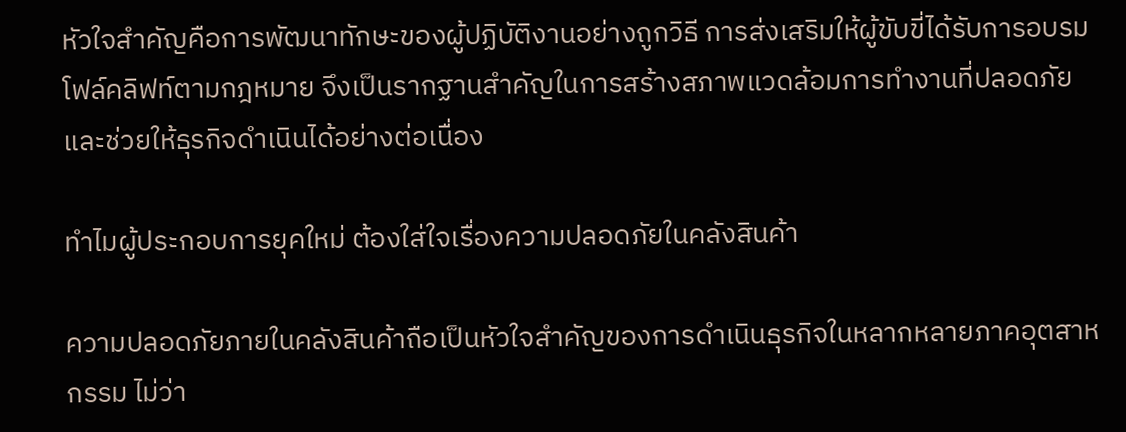หัวใจสำคัญคือการพัฒนาทักษะของผู้ปฏิบัติงานอย่างถูกวิธี การส่งเสริมให้ผู้ขับขี่ได้รับการอบรมโฟล์คลิฟท์ตามกฎหมาย จึงเป็นรากฐานสำคัญในการสร้างสภาพแวดล้อมการทำงานที่ปลอดภัยและช่วยให้ธุรกิจดำเนินได้อย่างต่อเนื่อง

ทำไมผู้ประกอบการยุคใหม่ ต้องใส่ใจเรื่องความปลอดภัยในคลังสินค้า

ความปลอดภัยภายในคลังสินค้าถือเป็นหัวใจสำคัญของการดำเนินธุรกิจในหลากหลายภาคอุตสาหกรรม ไม่ว่า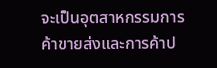จะเป็นอุตสาหกรรมการค้าขายส่งและการค้าป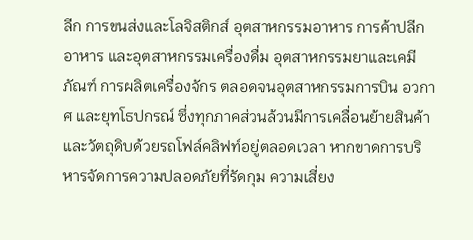ลีก การขนส่งและโลจิสติกส์ อุตสาหกรรมอาหาร การค้าปลีกอาหาร และอุตสาหกรรมเครื่องดื่ม อุตสาหกรรมยาและเคมีภัณฑ์ การผลิตเครื่องจักร ตลอดจนอุตสาหกรรมการบิน อวกาศ และยุทโธปกรณ์ ซึ่งทุกภาคส่วนล้วนมีการเคลื่อนย้ายสินค้าและวัตถุดิบด้วยรถโฟล์คลิฟท์อยู่ตลอดเวลา หากขาดการบริหารจัดการความปลอดภัยที่รัดกุม ความเสี่ยง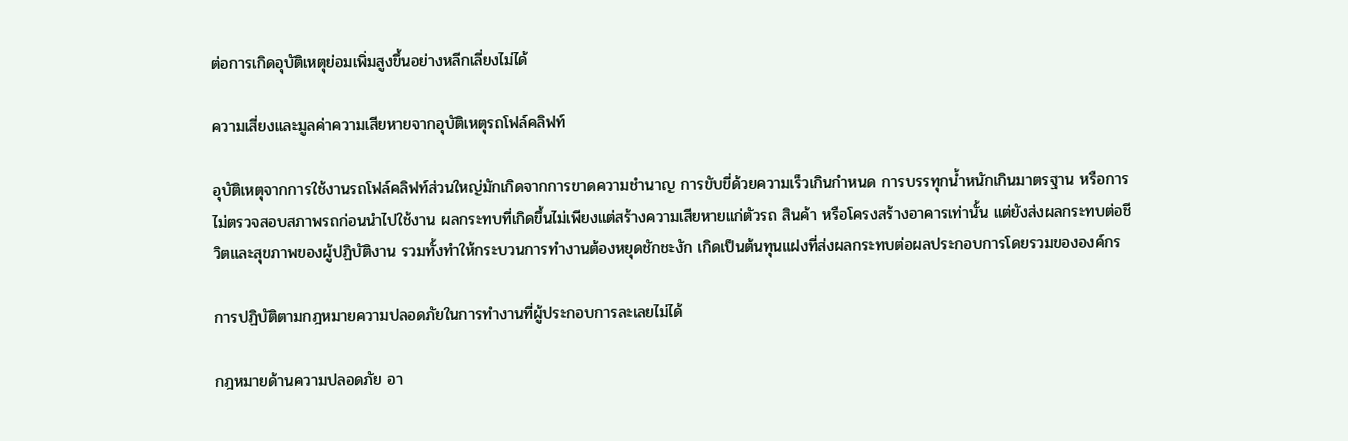ต่อการเกิดอุบัติเหตุย่อมเพิ่มสูงขึ้นอย่างหลีกเลี่ยงไม่ได้

ความเสี่ยงและมูลค่าความเสียหายจากอุบัติเหตุรถโฟล์คลิฟท์

อุบัติเหตุจากการใช้งานรถโฟล์คลิฟท์ส่วนใหญ่มักเกิดจากการขาดความชำนาญ การขับขี่ด้วยความเร็วเกินกำหนด การบรรทุกน้ำหนักเกินมาตรฐาน หรือการไม่ตรวจสอบสภาพรถก่อนนำไปใช้งาน ผลกระทบที่เกิดขึ้นไม่เพียงแต่สร้างความเสียหายแก่ตัวรถ สินค้า หรือโครงสร้างอาคารเท่านั้น แต่ยังส่งผลกระทบต่อชีวิตและสุขภาพของผู้ปฏิบัติงาน รวมทั้งทำให้กระบวนการทำงานต้องหยุดชักชะงัก เกิดเป็นต้นทุนแฝงที่ส่งผลกระทบต่อผลประกอบการโดยรวมขององค์กร

การปฏิบัติตามกฎหมายความปลอดภัยในการทำงานที่ผู้ประกอบการละเลยไม่ได้

กฎหมายด้านความปลอดภัย อา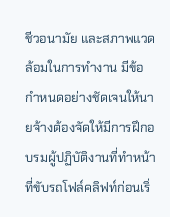ชีวอนามัย และสภาพแวดล้อมในการทำงาน มีข้อกำหนดอย่างชัดเจนให้นายจ้างต้องจัดให้มีการฝึกอบรมผู้ปฏิบัติงานที่ทำหน้าที่ขับรถโฟล์คลิฟท์ก่อนเริ่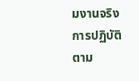มงานจริง การปฏิบัติตาม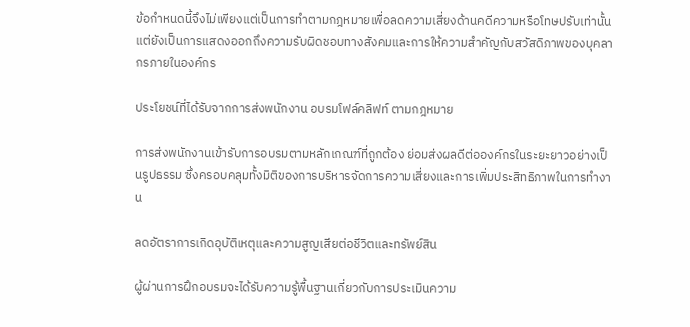ข้อกำหนดนี้จึงไม่เพียงแต่เป็นการทำตามกฎหมายเพื่อลดความเสี่ยงด้านคดีความหรือโทษปรับเท่านั้น แต่ยังเป็นการแสดงออกถึงความรับผิดชอบทางสังคมและการให้ความสำคัญกับสวัสดิภาพของบุคลากรภายในองค์กร

ประโยชน์ที่ได้รับจากการส่งพนักงาน อบรมโฟล์คลิฟท์ ตามกฎหมาย

การส่งพนักงานเข้ารับการอบรมตามหลักเกณฑ์ที่ถูกต้อง ย่อมส่งผลดีต่อองค์กรในระยะยาวอย่างเป็นรูปธรรม ซึ่งครอบคลุมทั้งมิติของการบริหารจัดการความเสี่ยงและการเพิ่มประสิทธิภาพในการทำงาน

ลดอัตราการเกิดอุบัติเหตุและความสูญเสียต่อชีวิตและทรัพย์สิน

ผู้ผ่านการฝึกอบรมจะได้รับความรู้พื้นฐานเกี่ยวกับการประเมินความ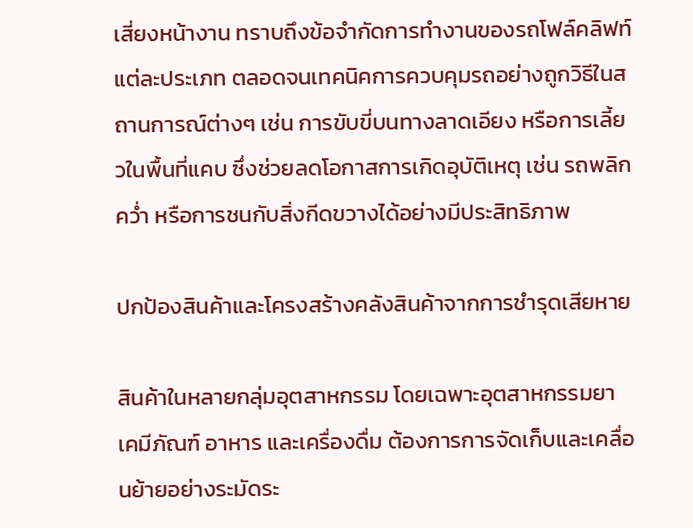เสี่ยงหน้างาน ทราบถึงข้อจำกัดการทำงานของรถโฟล์คลิฟท์แต่ละประเภท ตลอดจนเทคนิคการควบคุมรถอย่างถูกวิธีในสถานการณ์ต่างๆ เช่น การขับขี่บนทางลาดเอียง หรือการเลี้ยวในพื้นที่แคบ ซึ่งช่วยลดโอกาสการเกิดอุบัติเหตุ เช่น รถพลิกคว่ำ หรือการชนกับสิ่งกีดขวางได้อย่างมีประสิทธิภาพ

ปกป้องสินค้าและโครงสร้างคลังสินค้าจากการชำรุดเสียหาย

สินค้าในหลายกลุ่มอุตสาหกรรม โดยเฉพาะอุตสาหกรรมยา เคมีภัณฑ์ อาหาร และเครื่องดื่ม ต้องการการจัดเก็บและเคลื่อนย้ายอย่างระมัดระ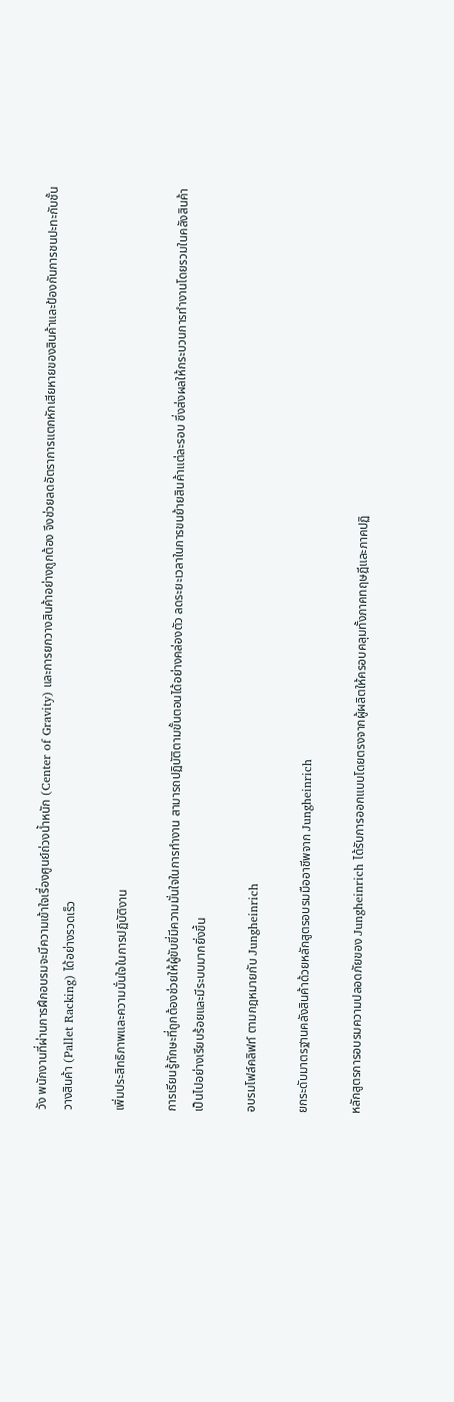วัง พนักงานที่ผ่านการฝึกอบรมจะมีความเข้าใจเรื่องศูนย์ถ่วงน้ำหนัก (Center of Gravity) และการยกวางสินค้าอย่างถูกต้อง จึงช่วยลดอัตราการแตกหักเสียหายของสินค้าและป้องกันการชนปะทะกับชั้นวางสินค้า (Pallet Racking) ได้อย่างรวดเร็ว

เพิ่มประสิทธิภาพและความมั่นใจในการปฏิบัติงาน

การเรียนรู้ทักษะที่ถูกต้องช่วยให้ผู้ขับขี่มีความมั่นใจในการทำงาน สามารถปฏิบัติตามขั้นตอนได้อย่างคล่องตัว ลดระยะเวลาในการขนย้ายสินค้าแต่ละรอบ ซึ่งส่งผลให้กระบวนการทำงานโดยรวมในคลังสินค้าเป็นไปอย่างเรียบร้อยและมีระบบมากยิ่งขึ้น

อบรมโฟล์คลิฟท์ ตามกฎหมายกับ Jungheinrich

ยกระดับมาตรฐานคลังสินค้าด้วยหลักสูตรอบรมมืออาชีพจาก Jungheinrich

หลักสูตรการอบรมความปลอดภัยของ Jungheinrich ได้รับการออกแบบโดยตรงจากผู้ผลิตให้ครอบคลุมทั้งภาคทฤษฎีและภาคปฏิ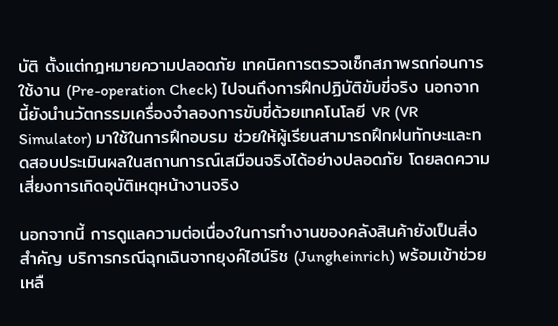บัติ ตั้งแต่กฎหมายความปลอดภัย เทคนิคการตรวจเช็กสภาพรถก่อนการใช้งาน (Pre-operation Check) ไปจนถึงการฝึกปฏิบัติขับขี่จริง นอกจากนี้ยังนำนวัตกรรมเครื่องจำลองการขับขี่ด้วยเทคโนโลยี VR (VR Simulator) มาใช้ในการฝึกอบรม ช่วยให้ผู้เรียนสามารถฝึกฝนทักษะและทดสอบประเมินผลในสถานการณ์เสมือนจริงได้อย่างปลอดภัย โดยลดความเสี่ยงการเกิดอุบัติเหตุหน้างานจริง

นอกจากนี้ การดูแลความต่อเนื่องในการทำงานของคลังสินค้ายังเป็นสิ่งสำคัญ บริการกรณีฉุกเฉินจากยุงค์ไฮน์ริช (Jungheinrich) พร้อมเข้าช่วยเหลื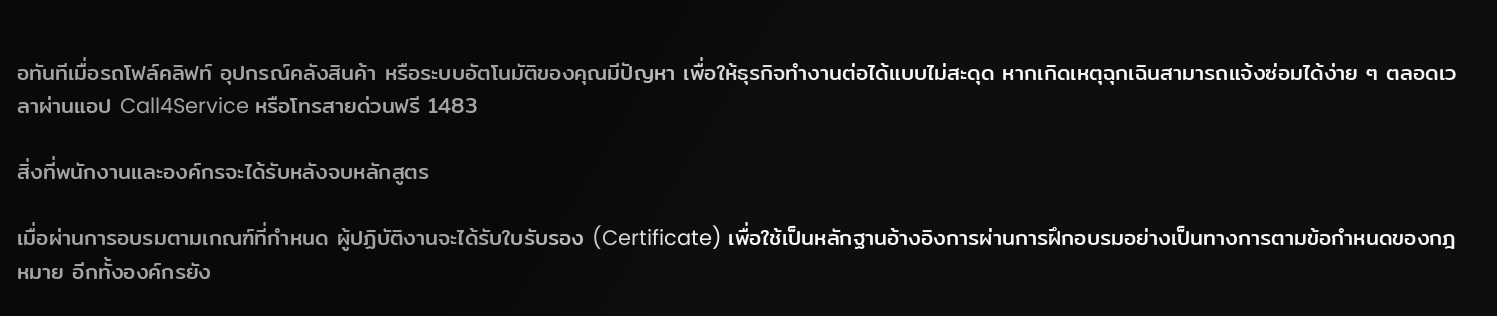อทันทีเมื่อรถโฟล์คลิฟท์ อุปกรณ์คลังสินค้า หรือระบบอัตโนมัติของคุณมีปัญหา เพื่อให้ธุรกิจทำงานต่อได้แบบไม่สะดุด หากเกิดเหตุฉุกเฉินสามารถแจ้งซ่อมได้ง่าย ๆ ตลอดเวลาผ่านแอป Call4Service หรือโทรสายด่วนฟรี 1483

สิ่งที่พนักงานและองค์กรจะได้รับหลังจบหลักสูตร

เมื่อผ่านการอบรมตามเกณฑ์ที่กำหนด ผู้ปฏิบัติงานจะได้รับใบรับรอง (Certificate) เพื่อใช้เป็นหลักฐานอ้างอิงการผ่านการฝึกอบรมอย่างเป็นทางการตามข้อกำหนดของกฎหมาย อีกทั้งองค์กรยัง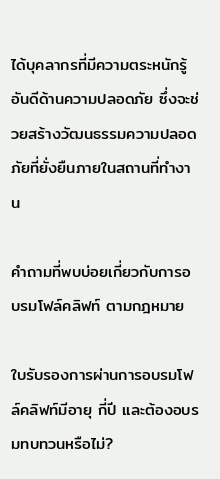ได้บุคลากรที่มีความตระหนักรู้อันดีด้านความปลอดภัย ซึ่งจะช่วยสร้างวัฒนธรรมความปลอดภัยที่ยั่งยืนภายในสถานที่ทำงาน

คำถามที่พบบ่อยเกี่ยวกับการอบรมโฟล์คลิฟท์ ตามกฎหมาย

ใบรับรองการผ่านการอบรมโฟล์คลิฟท์มีอายุ กี่ปี และต้องอบรมทบทวนหรือไม่?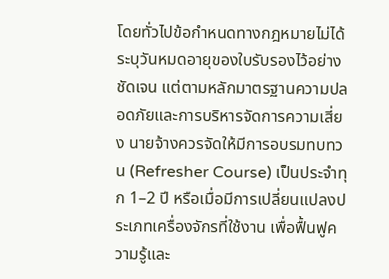โดยทั่วไปข้อกำหนดทางกฎหมายไม่ได้ระบุวันหมดอายุของใบรับรองไว้อย่างชัดเจน แต่ตามหลักมาตรฐานความปลอดภัยและการบริหารจัดการความเสี่ยง นายจ้างควรจัดให้มีการอบรมทบทวน (Refresher Course) เป็นประจำทุก 1–2 ปี หรือเมื่อมีการเปลี่ยนแปลงประเภทเครื่องจักรที่ใช้งาน เพื่อฟื้นฟูความรู้และ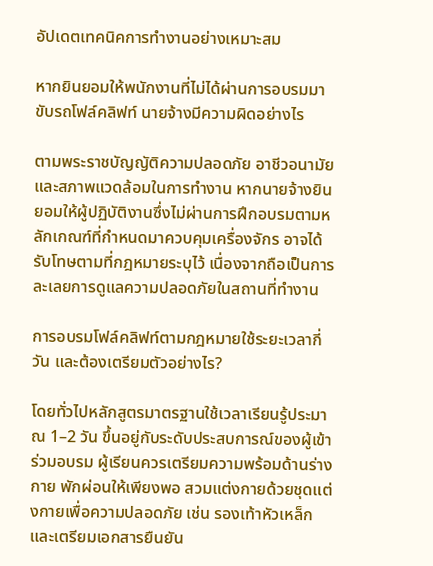อัปเดตเทคนิคการทำงานอย่างเหมาะสม

หากยินยอมให้พนักงานที่ไม่ได้ผ่านการอบรมมาขับรถโฟล์คลิฟท์ นายจ้างมีความผิดอย่างไร

ตามพระราชบัญญัติความปลอดภัย อาชีวอนามัย และสภาพแวดล้อมในการทำงาน หากนายจ้างยินยอมให้ผู้ปฏิบัติงานซึ่งไม่ผ่านการฝึกอบรมตามหลักเกณฑ์ที่กำหนดมาควบคุมเครื่องจักร อาจได้รับโทษตามที่กฎหมายระบุไว้ เนื่องจากถือเป็นการละเลยการดูแลความปลอดภัยในสถานที่ทำงาน

การอบรมโฟล์คลิฟท์ตามกฎหมายใช้ระยะเวลากี่วัน และต้องเตรียมตัวอย่างไร?

โดยทั่วไปหลักสูตรมาตรฐานใช้เวลาเรียนรู้ประมาณ 1–2 วัน ขึ้นอยู่กับระดับประสบการณ์ของผู้เข้าร่วมอบรม ผู้เรียนควรเตรียมความพร้อมด้านร่างกาย พักผ่อนให้เพียงพอ สวมแต่งกายด้วยชุดแต่งกายเพื่อความปลอดภัย เช่น รองเท้าหัวเหล็ก และเตรียมเอกสารยืนยัน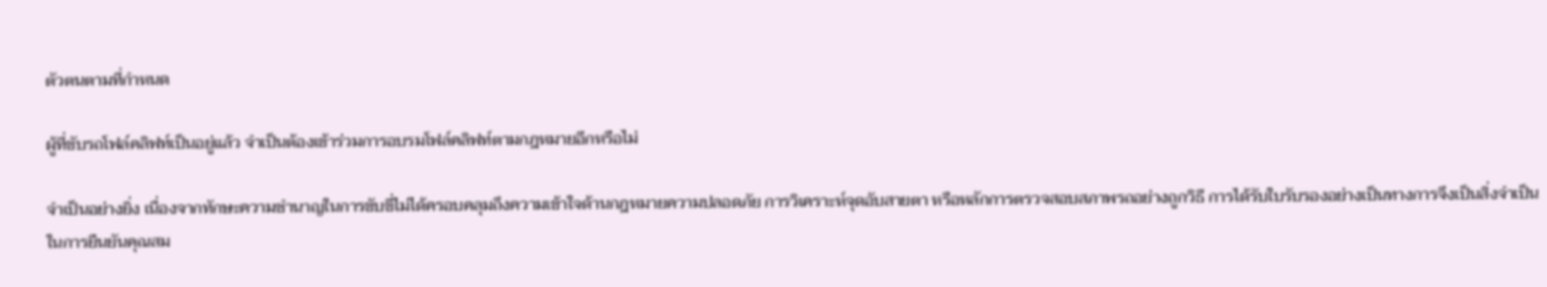ตัวตนตามที่กำหนด

ผู้ที่ขับรถโฟล์คลิฟท์เป็นอยู่แล้ว จำเป็นต้องเข้าร่วมการอบรมโฟล์คลิฟท์ตามกฎหมายอีกหรือไม่

จำเป็นอย่างยิ่ง เนื่องจากทักษะความชำนาญในการขับขี่ไม่ได้ครอบคลุมถึงความเข้าใจด้านกฎหมายความปลอดภัย การวิเคราะห์จุดอับสายตา หรือหลักการตรวจสอบสภาพรถอย่างถูกวิธี การได้รับใบรับรองอย่างเป็นทางการจึงเป็นสิ่งจำเป็นในการยืนยันคุณสม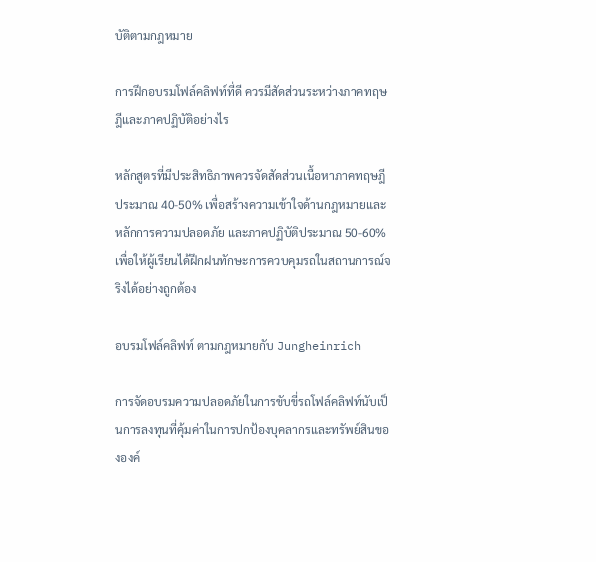บัติตามกฎหมาย

การฝึกอบรมโฟล์คลิฟท์ที่ดี ควรมีสัดส่วนระหว่างภาคทฤษฎีและภาคปฏิบัติอย่างไร

หลักสูตรที่มีประสิทธิภาพควรจัดสัดส่วนเนื้อหาภาคทฤษฎีประมาณ 40-50% เพื่อสร้างความเข้าใจด้านกฎหมายและหลักการความปลอดภัย และภาคปฏิบัติประมาณ 50-60% เพื่อให้ผู้เรียนได้ฝึกฝนทักษะการควบคุมรถในสถานการณ์จริงได้อย่างถูกต้อง

อบรมโฟล์คลิฟท์ ตามกฎหมายกับ Jungheinrich

การจัดอบรมความปลอดภัยในการขับขี่รถโฟล์คลิฟท์นับเป็นการลงทุนที่คุ้มค่าในการปกป้องบุคลากรและทรัพย์สินขององค์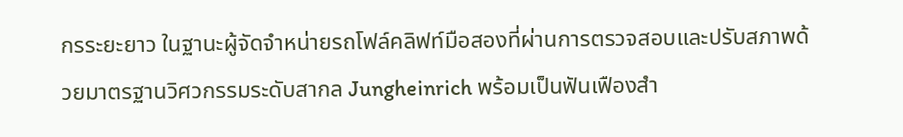กรระยะยาว ในฐานะผู้จัดจำหน่ายรถโฟล์คลิฟท์มือสองที่ผ่านการตรวจสอบและปรับสภาพด้วยมาตรฐานวิศวกรรมระดับสากล Jungheinrich พร้อมเป็นฟันเฟืองสำ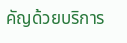คัญด้วยบริการ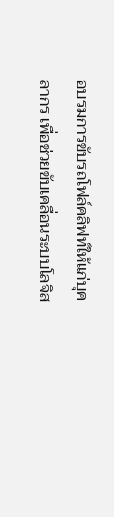อบรมการขับรถโฟล์คลิฟท์ให้แก่บุคลากร เพื่อช่วยขับเคลื่อนระบบโลจิส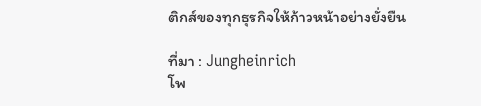ติกส์ของทุกธุรกิจให้ก้าวหน้าอย่างยั่งยืน

ที่มา : Jungheinrich
โพ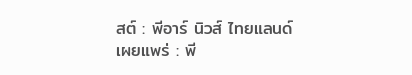สต์ : พีอาร์ นิวส์ ไทยแลนด์
เผยแพร่ : พี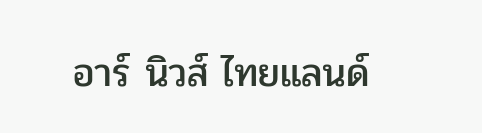อาร์ นิวส์ ไทยแลนด์